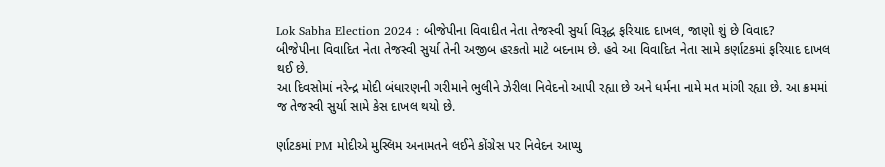Lok Sabha Election 2024 : બીજેપીના વિવાદીત નેતા તેજસ્વી સુર્યા વિરૂદ્ધ ફરિયાદ દાખલ, જાણો શું છે વિવાદ?
બીજેપીના વિવાદિત નેતા તેજસ્વી સુર્યા તેની અજીબ હરકતો માટે બદનામ છે. હવે આ વિવાદિત નેતા સામે કર્ણાટકમાં ફરિયાદ દાખલ થઈ છે.
આ દિવસોમાં નરેન્દ્ર મોદી બંધારણની ગરીમાને ભુલીને ઝેરીલા નિવેદનો આપી રહ્યા છે અને ધર્મના નામે મત માંગી રહ્યા છે. આ ક્રમમાં જ તેજસ્વી સુર્યા સામે કેસ દાખલ થયો છે.

ર્ણાટકમાં PM મોદીએ મુસ્લિમ અનામતને લઈને કોંગ્રેસ પર નિવેદન આપ્યુ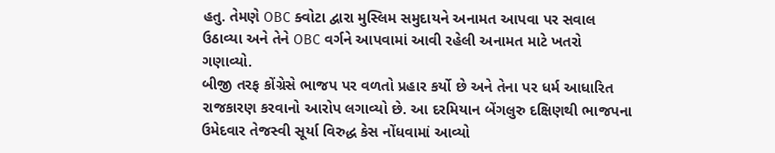હતુ. તેમણે OBC ક્વોટા દ્વારા મુસ્લિમ સમુદાયને અનામત આપવા પર સવાલ ઉઠાવ્યા અને તેને OBC વર્ગને આપવામાં આવી રહેલી અનામત માટે ખતરો ગણાવ્યો.
બીજી તરફ કોંગ્રેસે ભાજપ પર વળતો પ્રહાર કર્યો છે અને તેના પર ધર્મ આધારિત રાજકારણ કરવાનો આરોપ લગાવ્યો છે. આ દરમિયાન બેંગલુરુ દક્ષિણથી ભાજપના ઉમેદવાર તેજસ્વી સૂર્યા વિરુદ્ધ કેસ નોંધવામાં આવ્યો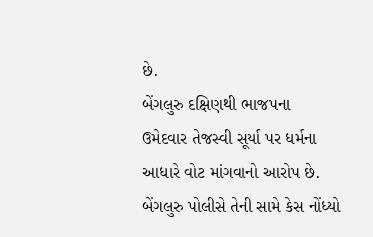છે.
બેંગલુરુ દક્ષિણથી ભાજપના ઉમેદવાર તેજસ્વી સૂર્યા પર ધર્મના આધારે વોટ માંગવાનો આરોપ છે. બેંગલુરુ પોલીસે તેની સામે કેસ નોંધ્યો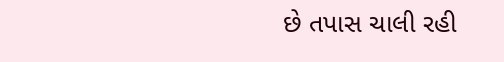છે તપાસ ચાલી રહી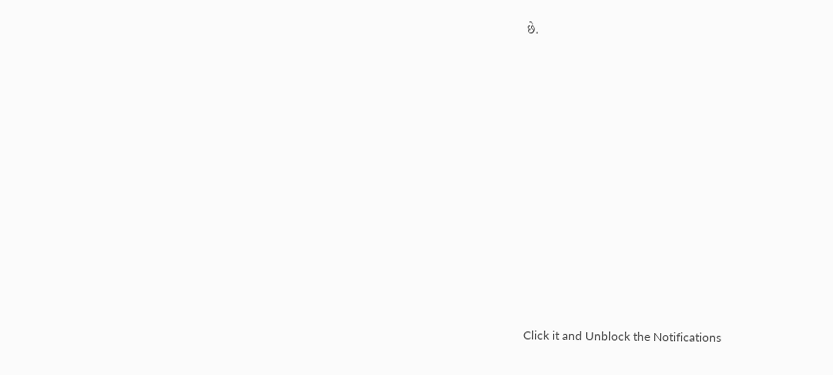છે.












Click it and Unblock the Notifications